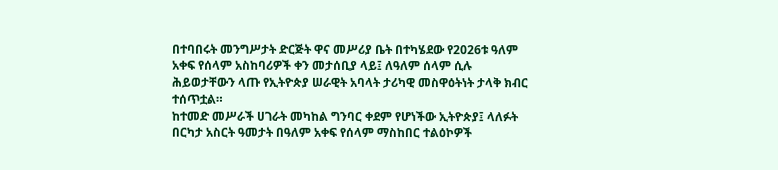በተባበሩት መንግሥታት ድርጅት ዋና መሥሪያ ቤት በተካሄደው የ2026ቱ ዓለም አቀፍ የሰላም አስከባሪዎች ቀን መታሰቢያ ላይ፤ ለዓለም ሰላም ሲሉ ሕይወታቸውን ላጡ የኢትዮጵያ ሠራዊት አባላት ታሪካዊ መስዋዕትነት ታላቅ ክብር ተሰጥቷል።
ከተመድ መሥራች ሀገራት መካከል ግንባር ቀደም የሆነችው ኢትዮጵያ፤ ላለፉት በርካታ አስርት ዓመታት በዓለም አቀፍ የሰላም ማስከበር ተልዕኮዎች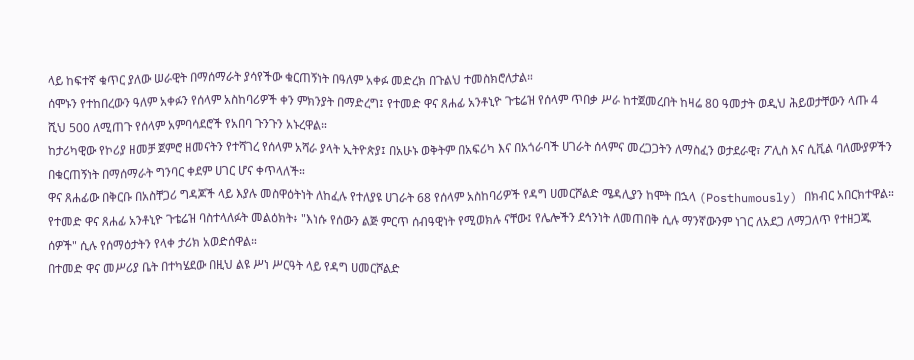ላይ ከፍተኛ ቁጥር ያለው ሠራዊት በማሰማራት ያሳየችው ቁርጠኝነት በዓለም አቀፉ መድረክ በጉልህ ተመስክሮለታል።
ሰሞኑን የተከበረውን ዓለም አቀፉን የሰላም አስከባሪዎች ቀን ምክንያት በማድረግ፤ የተመድ ዋና ጸሐፊ አንቶኒዮ ጉቴሬዝ የሰላም ጥበቃ ሥራ ከተጀመረበት ከዛሬ 80 ዓመታት ወዲህ ሕይወታቸውን ላጡ 4 ሺህ 500 ለሚጠጉ የሰላም አምባሳደሮች የአበባ ጉንጉን አኑረዋል።
ከታሪካዊው የኮሪያ ዘመቻ ጀምሮ ዘመናትን የተሻገረ የሰላም አሻራ ያላት ኢትዮጵያ፤ በአሁኑ ወቅትም በአፍሪካ እና በአጎራባች ሀገራት ሰላምና መረጋጋትን ለማስፈን ወታደራዊ፣ ፖሊስ እና ሲቪል ባለሙያዎችን በቁርጠኝነት በማሰማራት ግንባር ቀደም ሀገር ሆና ቀጥላለች።
ዋና ጸሐፊው በቅርቡ በአስቸጋሪ ግዳጆች ላይ እያሉ መስዋዕትነት ለከፈሉ የተለያዩ ሀገራት 68 የሰላም አስከባሪዎች የዳግ ሀመርሾልድ ሜዳሊያን ከሞት በኋላ (Posthumously) በክብር አበርክተዋል።
የተመድ ዋና ጸሐፊ አንቶኒዮ ጉቴሬዝ ባስተላለፉት መልዕክት፥ "እነሱ የሰውን ልጅ ምርጥ ሰብዓዊነት የሚወክሉ ናቸው፤ የሌሎችን ደኅንነት ለመጠበቅ ሲሉ ማንኛውንም ነገር ለአደጋ ለማጋለጥ የተዘጋጁ ሰዎች" ሲሉ የሰማዕታትን የላቀ ታሪክ አወድሰዋል።
በተመድ ዋና መሥሪያ ቤት በተካሄደው በዚህ ልዩ ሥነ ሥርዓት ላይ የዳግ ሀመርሾልድ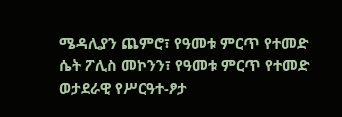ሜዳሊያን ጨምሮ፣ የዓመቱ ምርጥ የተመድ ሴት ፖሊስ መኮንን፣ የዓመቱ ምርጥ የተመድ ወታደራዊ የሥርዓተ-ፆታ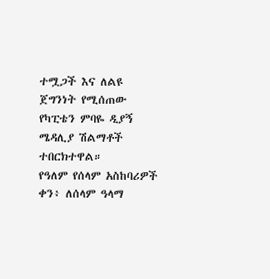ተሟጋች እና ለልዩ ጀግንነት የሚሰጠው የካፒቴን ምባዬ ዲያኝ ሜዳሊያ ሽልማቶች ተበርክተዋል።
የዓለም የሰላም አስከባሪዎች ቀን፥ ለሰላም ዓላማ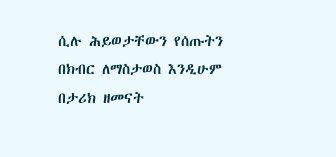ሲሉ ሕይወታቸውን የሰጡትን በክብር ለማስታወስ እንዲሁም በታሪክ ዘመናት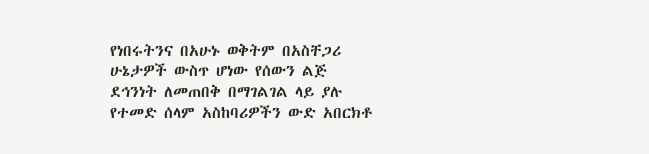የነበሩትንና በአሁኑ ወቅትም በአስቸጋሪ ሁኔታዎች ውስጥ ሆነው የሰውን ልጅ ደኅንነት ለመጠበቅ በማገልገል ላይ ያሉ የተመድ ሰላም አስከባሪዎችን ውድ አበርክቶ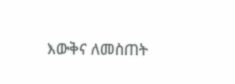እውቅና ለመስጠት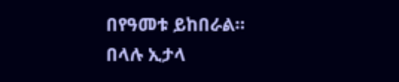በየዓመቱ ይከበራል።
በላሉ ኢታላ